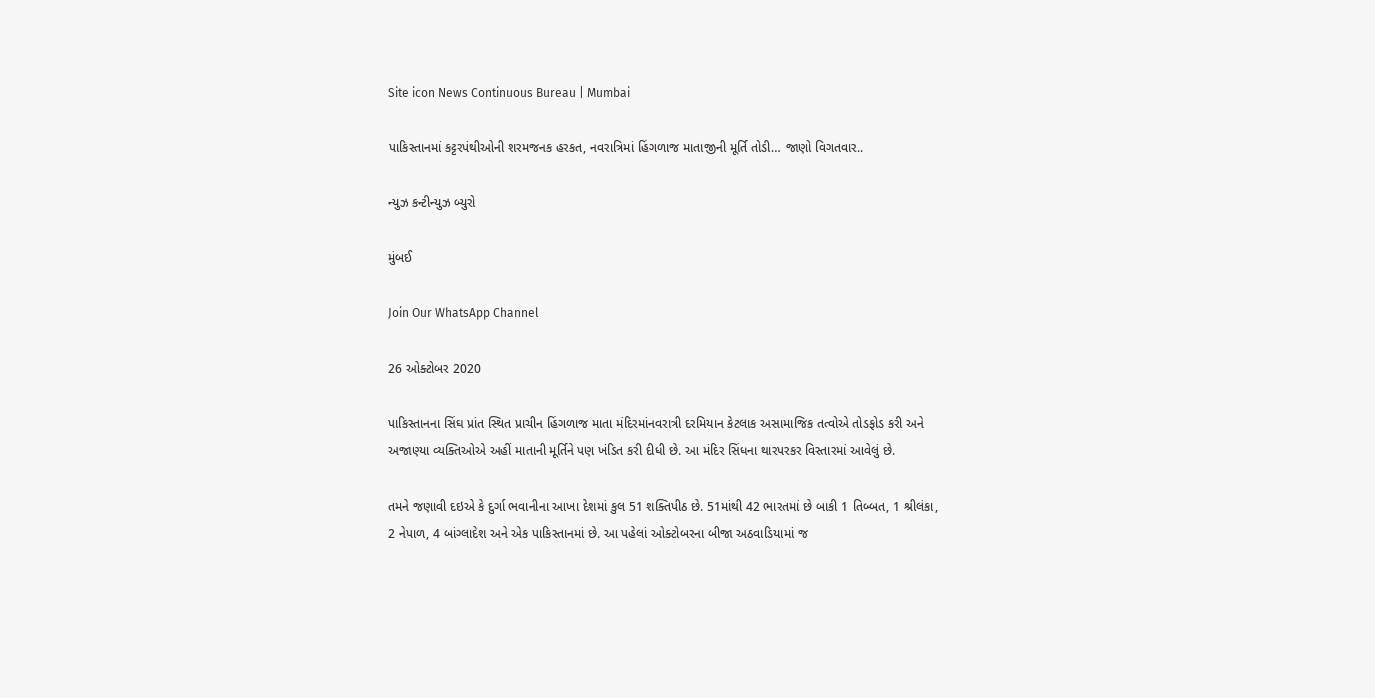Site icon News Continuous Bureau | Mumbai

પાકિસ્તાનમાં કટ્ટરપંથીઓની શરમજનક હરકત, નવરાત્રિમાં હિંગળાજ માતાજીની મૂર્તિ તોડી… જાણો વિગતવાર..

ન્યુઝ કન્ટીન્યુઝ બ્યુરો

મુંબઈ

Join Our WhatsApp Channel

26 ઓક્ટોબર 2020

પાકિસ્તાનના સિંઘ પ્રાંત સ્થિત પ્રાચીન હિંગળાજ માતા મંદિરમાંનવરાત્રી દરમિયાન કેટલાક અસામાજિક તત્વોએ તોડફોડ કરી અને અજાણ્યા વ્યક્તિઓએ અહીં માતાની મૂર્તિને પણ ખંડિત કરી દીધી છે. આ મંદિર સિંધના થારપરકર વિસ્તારમાં આવેલું છે.

તમને જણાવી દઇએ કે દુર્ગા ભવાનીના આખા દેશમાં કુલ 51 શક્તિપીઠ છે. 51માંથી 42 ભારતમાં છે બાકી 1 તિબ્બત, 1 શ્રીલંકા, 2 નેપાળ, 4 બાંગ્લાદેશ અને એક પાકિસ્તાનમાં છે. આ પહેલાં ઓક્ટોબરના બીજા અઠવાડિયામાં જ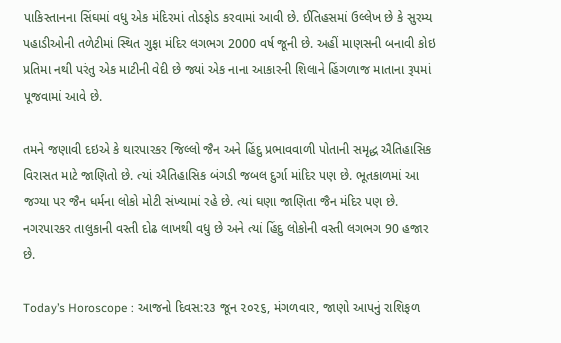પાકિસ્તાનના સિંઘમાં વધુ એક મંદિરમાં તોડફોડ કરવામાં આવી છે. ઈતિહસમાં ઉલ્લેખ છે કે સુરમ્ય પહાડીઓની તળેટીમાં સ્થિત ગુફા મંદિર લગભગ 2000 વર્ષ જૂની છે. અહીં માણસની બનાવી કોઇ પ્રતિમા નથી પરંતુ એક માટીની વેદી છે જ્યાં એક નાના આકારની શિલાને હિંગળાજ માતાના રૂપમાં પૂજવામાં આવે છે.

તમને જણાવી દઇએ કે થારપારકર જિલ્લો જૈન અને હિંદુ પ્રભાવવાળી પોતાની સમૃદ્ધ ઐતિહાસિક વિરાસત માટે જાણિતો છે. ત્યાં ઐતિહાસિક બંગડી જબલ દુર્ગા માંદિર પણ છે. ભૂતકાળમાં આ જગ્યા પર જૈન ધર્મના લોકો મોટી સંખ્યામાં રહે છે. ત્યાં ઘણા જાણિતા જૈન મંદિર પણ છે. નગરપારકર તાલુકાની વસ્તી દોઢ લાખથી વધુ છે અને ત્યાં હિંદુ લોકોની વસ્તી લગભગ 90 હજાર છે.

Today’s Horoscope : આજનો દિવસ:૨૩ જૂન ૨૦૨૬, મંગળવાર, જાણો આપનું રાશિફળ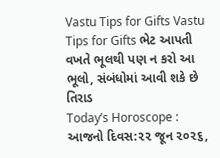Vastu Tips for Gifts Vastu Tips for Gifts ભેટ આપતી વખતે ભૂલથી પણ ન કરો આ ભૂલો, સંબંધોમાં આવી શકે છે તિરાડ
Today’s Horoscope : આજનો દિવસ:૨૨ જૂન ૨૦૨૬,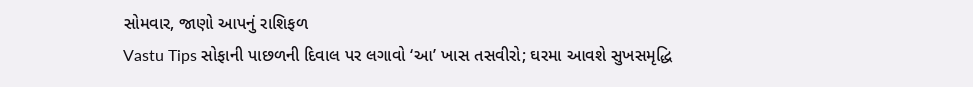સોમવાર, જાણો આપનું રાશિફળ
Vastu Tips સોફાની પાછળની દિવાલ પર લગાવો ‘આ’ ખાસ તસવીરો; ઘરમા આવશે સુખસમૃદ્ધિ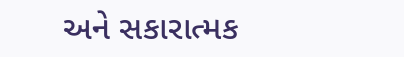અને સકારાત્મક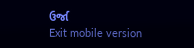ઉર્જા
Exit mobile version